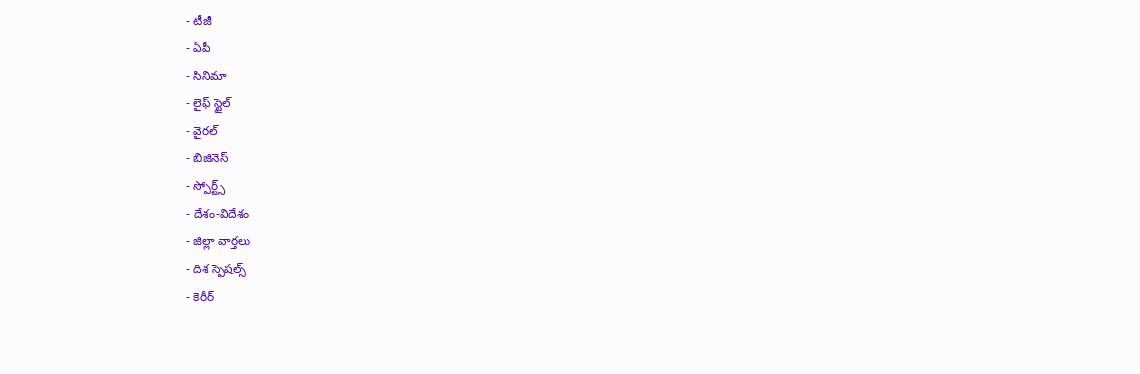- టీజీ
- ఏపీ
- సినిమా
- లైఫ్ స్టైల్
- వైరల్
- బిజినెస్
- స్పోర్ట్స్
- దేశం-విదేశం
- జిల్లా వార్తలు
- దిశ స్పెషల్స్
- కెరీర్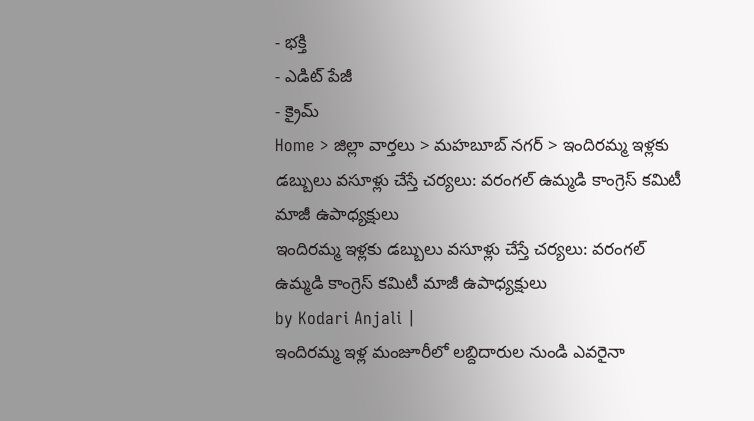- భక్తి
- ఎడిట్ పేజీ
- క్రైమ్
Home > జిల్లా వార్తలు > మహబూబ్ నగర్ > ఇందిరమ్మ ఇళ్లకు డబ్బులు వసూళ్లు చేస్తే చర్యలు: వరంగల్ ఉమ్మడి కాంగ్రెస్ కమిటీ మాజీ ఉపాధ్యక్షులు
ఇందిరమ్మ ఇళ్లకు డబ్బులు వసూళ్లు చేస్తే చర్యలు: వరంగల్ ఉమ్మడి కాంగ్రెస్ కమిటీ మాజీ ఉపాధ్యక్షులు
by Kodari Anjali |
ఇందిరమ్మ ఇళ్ల మంజూరీలో లబ్దిదారుల నుండి ఎవరైనా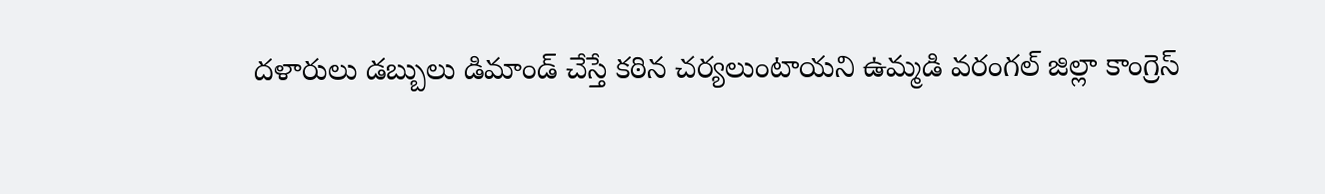దళారులు డబ్బులు డిమాండ్ చేస్తే కఠిన చర్యలుంటాయని ఉమ్మడి వరంగల్ జిల్లా కాంగ్రెస్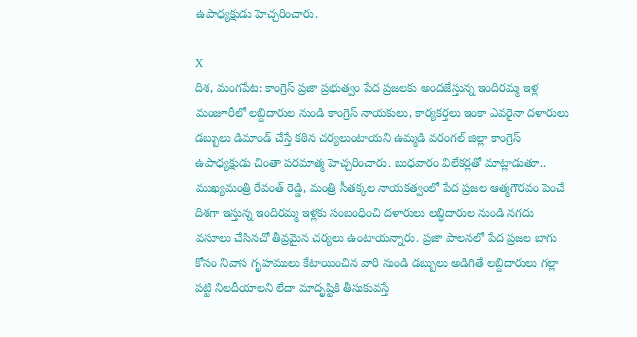ఉపాధ్యక్షుడు హెచ్చరించారు.

X
దిశ, మంగపేట: కాంగ్రెస్ ప్రజా ప్రభుత్వం పేద ప్రజలకు అందజేస్తున్న ఇందిరమ్మ ఇళ్ల మంజూరీలో లబ్దిదారుల నుండి కాంగ్రెస్ నాయకులు, కార్యకర్తలు ఇంకా ఎవరైనా దళారులు డబ్బులు డిమాండ్ చేస్తే కఠిన చర్యలుంటాయని ఉమ్మడి వరంగల్ జిల్లా కాంగ్రెస్ ఉపాధ్యక్షుడు చింతా పరమాత్మ హెచ్చరించారు. బుధవారం విలేకర్లతో మాట్లాడుతూ.. ముఖ్యమంత్రి రేవంత్ రెడ్డి, మంత్రి సీతక్కల నాయకత్వంలో పేద ప్రజల ఆత్మగౌరవం పెంచే దిశగా ఇస్తున్న ఇందిరమ్మ ఇళ్లకు సంబంధించి దళారులు లబ్ధిదారుల నుండి నగదు వసూలు చేసినచో తీవ్రమైన చర్యలు ఉంటాయన్నారు. ప్రజా పాలనలో పేద ప్రజల బాగు కోసం నివాస గృహములు కేటాయించిన వారి నుండి డబ్బులు అడిగితే లబ్దిదారులు గల్లా పట్టి నిలదీయాలని లేదా మాదృష్టికి తీసుకువస్తే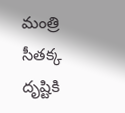మంత్రి సీతక్క దృష్టికి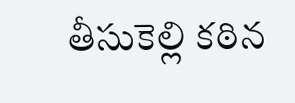తీసుకెల్లి కఠిన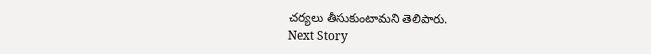చర్యలు తీసుకుంటామని తెలిపారు.
Next Story